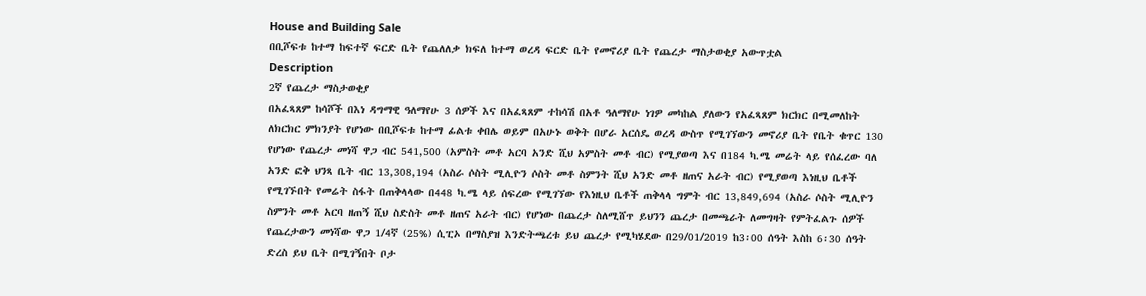House and Building Sale
በቢሾፍቱ ከተማ ከፍተኛ ፍርድ ቤት የጨለለቃ ክፍለ ከተማ ወረዳ ፍርድ ቤት የመኖሪያ ቤት የጨረታ ማስታወቂያ አውጥቷል
Description
2ኛ የጨረታ ማስታወቂያ
በአፈጻጸም ከሳሾች በእነ ዳግማዊ ዓለማየሁ 3 ሰዎች እና በአፈጻጸም ተከሳሽ በአቶ ዓለማየሁ ነገዎ መካከል ያለውን የአፈጻጸም ክርክር በሚመለከት ለክርክር ምክንያት የሆነው በቢሾፍቱ ከተማ ፊልቱ ቀበሌ ወይም በአሁኑ ወቅት በሆራ አርሰዴ ወረዳ ውስጥ የሚገኘውን መኖሪያ ቤት የቤት ቁጥር 130 የሆነው የጨረታ መነሻ ዋጋ ብር 541,500 (አምስት መቶ አርባ አንድ ሺህ አምስት መቶ ብር) የሚያወጣ እና በ184 ካ.ሜ መሬት ላይ የሰፈረው ባለ አንድ ፎቅ ህንጻ ቤት ብር 13,308,194 (አስራ ሶስት ሚሊዮን ሶስት መቶ ስምንት ሺህ አንድ መቶ ዘጠና አራት ብር) የሚያወጣ እነዚህ ቤቶች የሚገኙበት የመሬት ስፋት በጠቅላላው በ448 ካ.ሜ ላይ ሰፍረው የሚገኘው የእነዚህ ቤቶች ጠቅላላ ግምት ብር 13,849,694 (አስራ ሶስት ሚሊዮን ስምንት መቶ አርባ ዘጠኝ ሺህ ስድስት መቶ ዘጠና አራት ብር) የሆነው በጨረታ ስለሚሸጥ ይህንን ጨረታ በመጫራት ለመግዛት የምትፈልጉ ሰዎች የጨረታውን መነሻው ዋጋ 1/4ኛ (25%) ሲፒኦ በማስያዝ እንድትጫረቱ ይህ ጨረታ የሚካሄደው በ29/01/2019 ከ3፡00 ሰዓት እስከ 6፡30 ሰዓት ድረስ ይህ ቤት በሚገኝበት ቦታ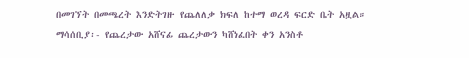በመገኘት በመጫረት እንድትገዙ የጨለለቃ ክፍለ ከተማ ወረዳ ፍርድ ቤት አዟል።
ማሳሰቢያ፡- የጨረታው አሸናፊ ጨረታውን ካሸነፈበት ቀን አንስቶ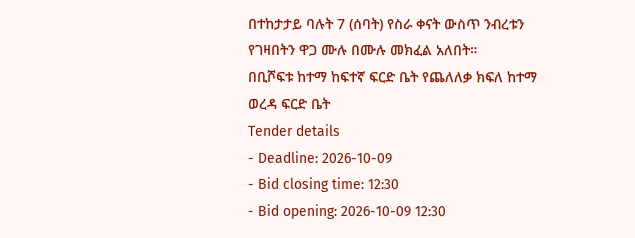በተከታታይ ባሉት 7 (ሰባት) የስራ ቀናት ውስጥ ንብረቱን የገዛበትን ዋጋ ሙሉ በሙሉ መክፈል አለበት።
በቢሾፍቱ ከተማ ከፍተኛ ፍርድ ቤት የጨለለቃ ክፍለ ከተማ ወረዳ ፍርድ ቤት
Tender details
- Deadline: 2026-10-09
- Bid closing time: 12:30
- Bid opening: 2026-10-09 12:30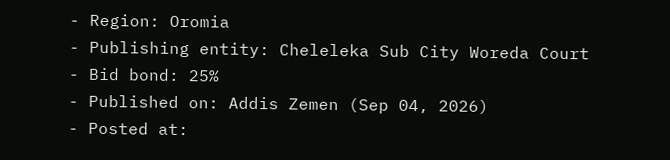- Region: Oromia
- Publishing entity: Cheleleka Sub City Woreda Court
- Bid bond: 25%
- Published on: Addis Zemen (Sep 04, 2026)
- Posted at: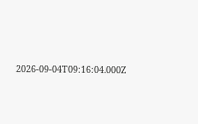2026-09-04T09:16:04.000Z